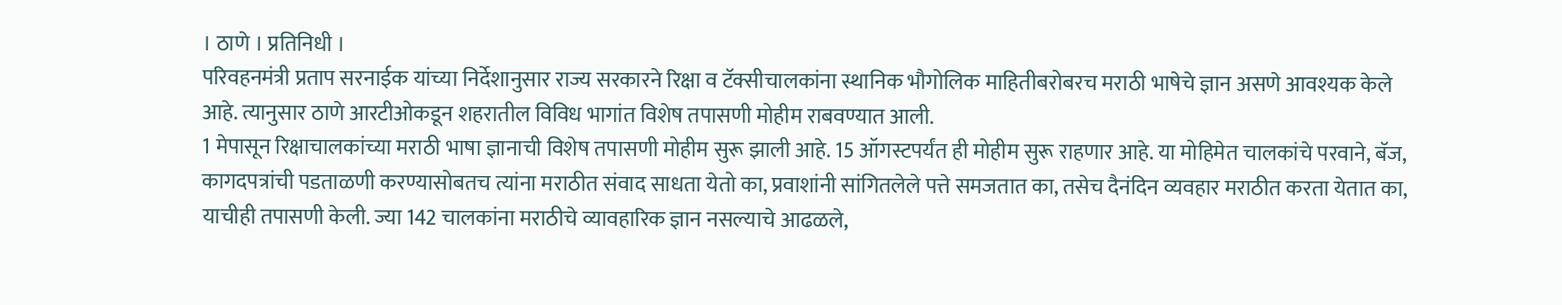। ठाणे । प्रतिनिधी ।
परिवहनमंत्री प्रताप सरनाईक यांच्या निर्देशानुसार राज्य सरकारने रिक्षा व टॅक्सीचालकांना स्थानिक भौगोलिक माहितीबरोबरच मराठी भाषेचे ज्ञान असणे आवश्यक केले आहे. त्यानुसार ठाणे आरटीओकडून शहरातील विविध भागांत विशेष तपासणी मोहीम राबवण्यात आली.
1 मेपासून रिक्षाचालकांच्या मराठी भाषा ज्ञानाची विशेष तपासणी मोहीम सुरू झाली आहे. 15 ऑगस्टपर्यंत ही मोहीम सुरू राहणार आहे. या मोहिमेत चालकांचे परवाने, बॅज, कागदपत्रांची पडताळणी करण्यासोबतच त्यांना मराठीत संवाद साधता येतो का, प्रवाशांनी सांगितलेले पत्ते समजतात का, तसेच दैनंदिन व्यवहार मराठीत करता येतात का, याचीही तपासणी केली. ज्या 142 चालकांना मराठीचे व्यावहारिक ज्ञान नसल्याचे आढळले,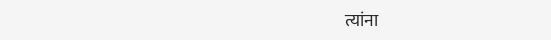त्यांना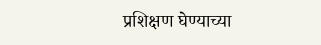प्रशिक्षण घेण्याच्या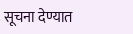सूचना देण्यात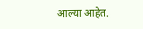आल्या आहेत.